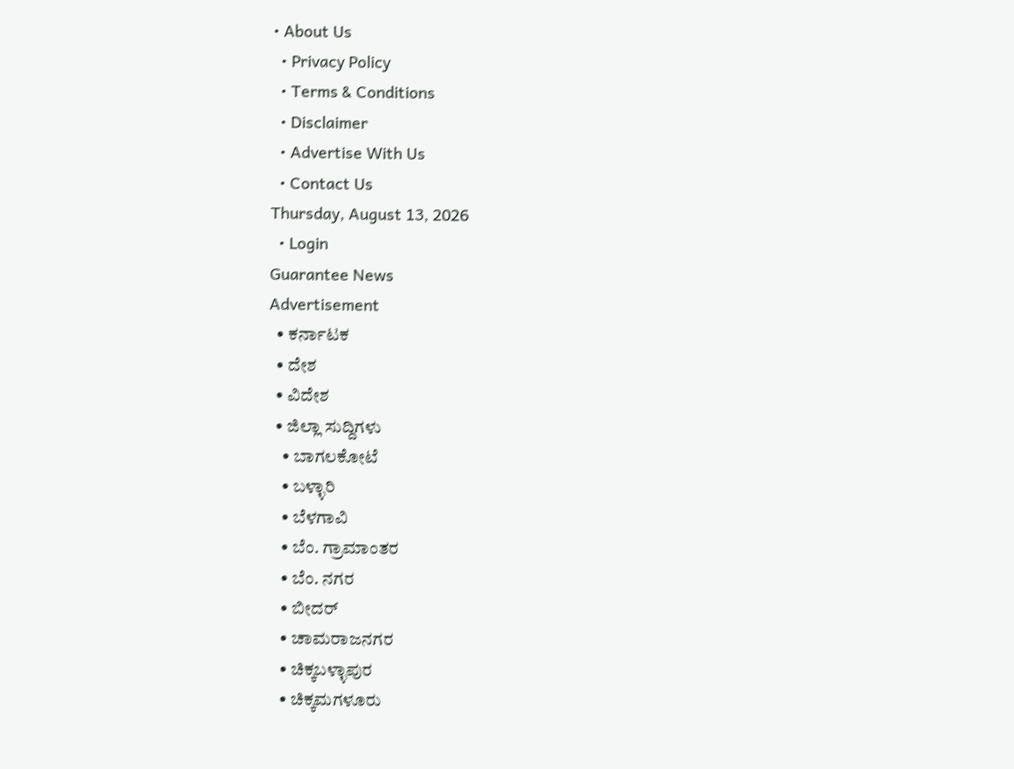• About Us
  • Privacy Policy
  • Terms & Conditions
  • Disclaimer
  • Advertise With Us
  • Contact Us
Thursday, August 13, 2026
  • Login
Guarantee News
Advertisement
  • ಕರ್ನಾಟಕ
  • ದೇಶ
  • ವಿದೇಶ
  • ಜಿಲ್ಲಾ ಸುದ್ದಿಗಳು
    • ಬಾಗಲಕೋಟೆ
    • ಬಳ್ಳಾರಿ
    • ಬೆಳಗಾವಿ
    • ಬೆಂ. ಗ್ರಾಮಾಂತರ
    • ಬೆಂ. ನಗರ
    • ಬೀದರ್
    • ಚಾಮರಾಜನಗರ
    • ಚಿಕ್ಕಬಳ್ಳಾಪುರ
    • ಚಿಕ್ಕಮಗಳೂರು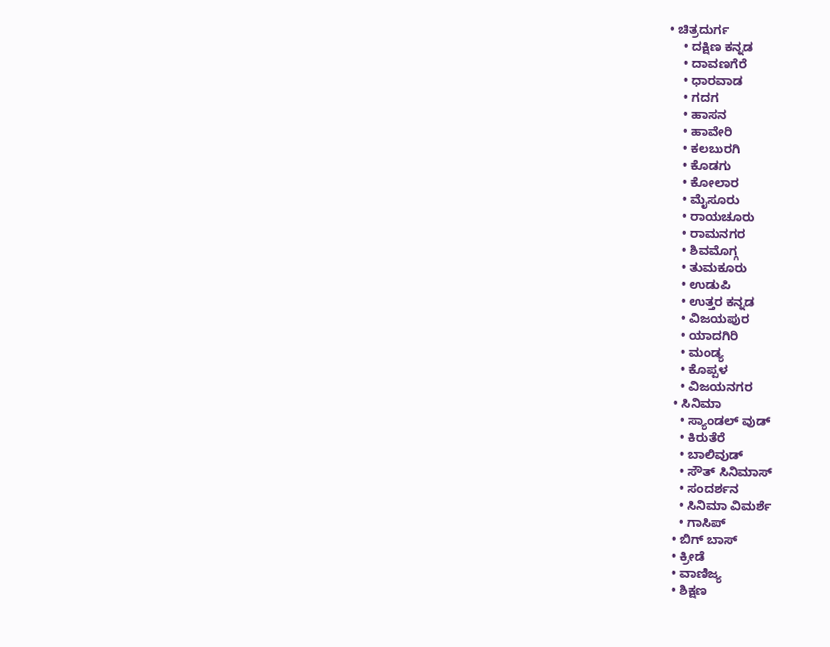• ಚಿತ್ರದುರ್ಗ
    • ದಕ್ಷಿಣ ಕನ್ನಡ
    • ದಾವಣಗೆರೆ
    • ಧಾರವಾಡ
    • ಗದಗ
    • ಹಾಸನ
    • ಹಾವೇರಿ
    • ಕಲಬುರಗಿ
    • ಕೊಡಗು
    • ಕೋಲಾರ
    • ಮೈಸೂರು
    • ರಾಯಚೂರು
    • ರಾಮನಗರ
    • ಶಿವಮೊಗ್ಗ
    • ತುಮಕೂರು
    • ಉಡುಪಿ
    • ಉತ್ತರ ಕನ್ನಡ
    • ವಿಜಯಪುರ
    • ಯಾದಗಿರಿ
    • ಮಂಡ್ಯ
    • ಕೊಪ್ಪಳ
    • ವಿಜಯನಗರ
  • ಸಿನಿಮಾ
    • ಸ್ಯಾಂಡಲ್ ವುಡ್
    • ಕಿರುತೆರೆ
    • ಬಾಲಿವುಡ್
    • ಸೌತ್ ಸಿನಿಮಾಸ್
    • ಸಂದರ್ಶನ
    • ಸಿನಿಮಾ ವಿಮರ್ಶೆ
    • ಗಾಸಿಪ್
  • ಬಿಗ್ ಬಾಸ್
  • ಕ್ರೀಡೆ
  • ವಾಣಿಜ್ಯ
  • ಶಿಕ್ಷಣ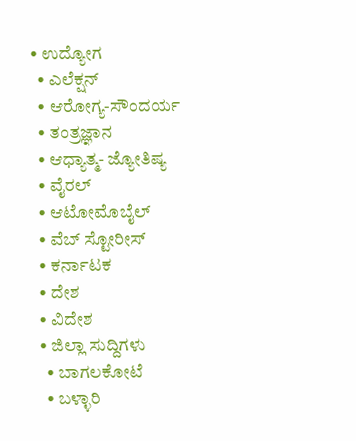• ಉದ್ಯೋಗ
  • ಎಲೆಕ್ಷನ್
  • ಆರೋಗ್ಯ-ಸೌಂದರ್ಯ
  • ತಂತ್ರಜ್ಞಾನ
  • ಆಧ್ಯಾತ್ಮ- ಜ್ಯೋತಿಷ್ಯ
  • ವೈರಲ್
  • ಆಟೋಮೊಬೈಲ್
  • ವೆಬ್ ಸ್ಟೋರೀಸ್
  • ಕರ್ನಾಟಕ
  • ದೇಶ
  • ವಿದೇಶ
  • ಜಿಲ್ಲಾ ಸುದ್ದಿಗಳು
    • ಬಾಗಲಕೋಟೆ
    • ಬಳ್ಳಾರಿ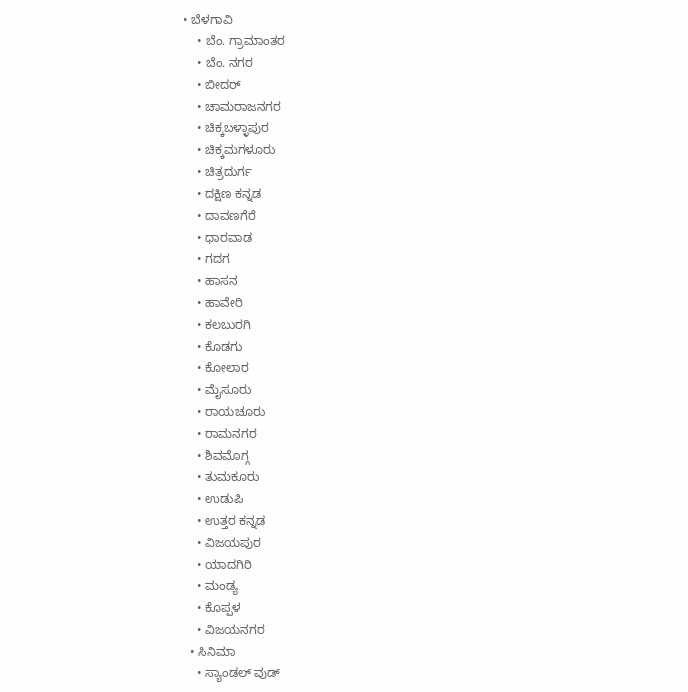• ಬೆಳಗಾವಿ
    • ಬೆಂ. ಗ್ರಾಮಾಂತರ
    • ಬೆಂ. ನಗರ
    • ಬೀದರ್
    • ಚಾಮರಾಜನಗರ
    • ಚಿಕ್ಕಬಳ್ಳಾಪುರ
    • ಚಿಕ್ಕಮಗಳೂರು
    • ಚಿತ್ರದುರ್ಗ
    • ದಕ್ಷಿಣ ಕನ್ನಡ
    • ದಾವಣಗೆರೆ
    • ಧಾರವಾಡ
    • ಗದಗ
    • ಹಾಸನ
    • ಹಾವೇರಿ
    • ಕಲಬುರಗಿ
    • ಕೊಡಗು
    • ಕೋಲಾರ
    • ಮೈಸೂರು
    • ರಾಯಚೂರು
    • ರಾಮನಗರ
    • ಶಿವಮೊಗ್ಗ
    • ತುಮಕೂರು
    • ಉಡುಪಿ
    • ಉತ್ತರ ಕನ್ನಡ
    • ವಿಜಯಪುರ
    • ಯಾದಗಿರಿ
    • ಮಂಡ್ಯ
    • ಕೊಪ್ಪಳ
    • ವಿಜಯನಗರ
  • ಸಿನಿಮಾ
    • ಸ್ಯಾಂಡಲ್ ವುಡ್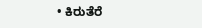• ಕಿರುತೆರೆ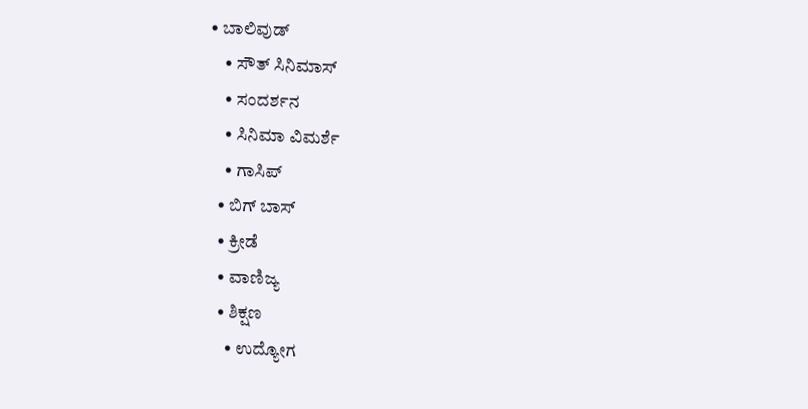• ಬಾಲಿವುಡ್
    • ಸೌತ್ ಸಿನಿಮಾಸ್
    • ಸಂದರ್ಶನ
    • ಸಿನಿಮಾ ವಿಮರ್ಶೆ
    • ಗಾಸಿಪ್
  • ಬಿಗ್ ಬಾಸ್
  • ಕ್ರೀಡೆ
  • ವಾಣಿಜ್ಯ
  • ಶಿಕ್ಷಣ
    • ಉದ್ಯೋಗ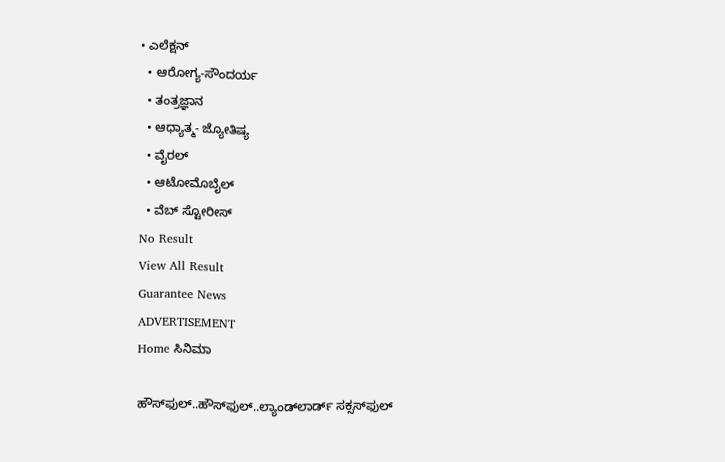• ಎಲೆಕ್ಷನ್
  • ಆರೋಗ್ಯ-ಸೌಂದರ್ಯ
  • ತಂತ್ರಜ್ಞಾನ
  • ಆಧ್ಯಾತ್ಮ- ಜ್ಯೋತಿಷ್ಯ
  • ವೈರಲ್
  • ಆಟೋಮೊಬೈಲ್
  • ವೆಬ್ ಸ್ಟೋರೀಸ್
No Result
View All Result
Guarantee News
ADVERTISEMENT
Home ಸಿನಿಮಾ

ಹೌಸ್‌‌ಫುಲ್..ಹೌಸ್‌ಫುಲ್..ಲ್ಯಾಂಡ್‌ಲಾರ್ಡ್‌ ಸಕ್ಸಸ್‌ಫುಲ್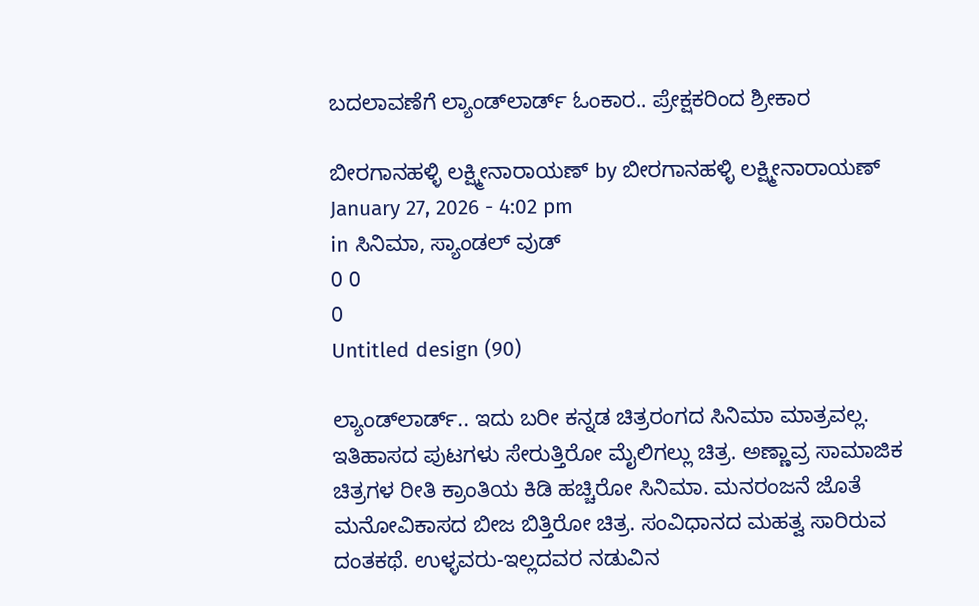ಬದಲಾವಣೆಗೆ ಲ್ಯಾಂಡ್‌ಲಾರ್ಡ್‌ ಓಂಕಾರ.. ಪ್ರೇಕ್ಷಕರಿಂದ ಶ್ರೀಕಾರ

ಬೀರಗಾನಹಳ್ಳಿ ಲಕ್ಷ್ಮೀನಾರಾಯಣ್ by ಬೀರಗಾನಹಳ್ಳಿ ಲಕ್ಷ್ಮೀನಾರಾಯಣ್
January 27, 2026 - 4:02 pm
in ಸಿನಿಮಾ, ಸ್ಯಾಂಡಲ್ ವುಡ್
0 0
0
Untitled design (90)

ಲ್ಯಾಂಡ್‌ಲಾರ್ಡ್‌.. ಇದು ಬರೀ ಕನ್ನಡ ಚಿತ್ರರಂಗದ ಸಿನಿಮಾ ಮಾತ್ರವಲ್ಲ. ಇತಿಹಾಸದ ಪುಟಗಳು ಸೇರುತ್ತಿರೋ ಮೈಲಿಗಲ್ಲು ಚಿತ್ರ. ಅಣ್ಣಾವ್ರ ಸಾಮಾಜಿಕ ಚಿತ್ರಗಳ ರೀತಿ ಕ್ರಾಂತಿಯ ಕಿಡಿ ಹಚ್ಚಿರೋ ಸಿನಿಮಾ. ಮನರಂಜನೆ ಜೊತೆ ಮನೋವಿಕಾಸದ ಬೀಜ ಬಿತ್ತಿರೋ ಚಿತ್ರ. ಸಂವಿಧಾನದ ಮಹತ್ವ ಸಾರಿರುವ ದಂತಕಥೆ. ಉಳ್ಳವರು-ಇಲ್ಲದವರ ನಡುವಿನ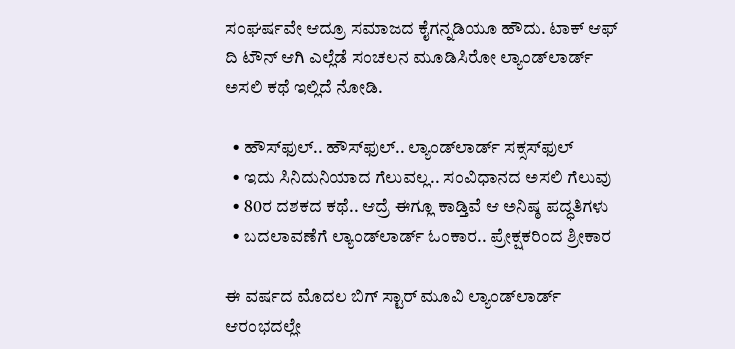ಸಂಘರ್ಷವೇ ಆದ್ರೂ ಸಮಾಜದ ಕೈಗನ್ನಡಿಯೂ ಹೌದು. ಟಾಕ್ ಆಫ್ ದಿ ಟೌನ್ ಆಗಿ ಎಲ್ಲೆಡೆ ಸಂಚಲನ ಮೂಡಿಸಿರೋ ಲ್ಯಾಂಡ್‌ಲಾರ್ಡ್‌ ಅಸಲಿ ಕಥೆ ಇಲ್ಲಿದೆ ನೋಡಿ.

  • ಹೌಸ್‌‌ಫುಲ್.. ಹೌಸ್‌ಫುಲ್.. ಲ್ಯಾಂಡ್‌ಲಾರ್ಡ್‌ ಸಕ್ಸಸ್‌ಫುಲ್
  • ಇದು ಸಿನಿದುನಿಯಾದ ಗೆಲುವಲ್ಲ.. ಸಂವಿಧಾನದ ಅಸಲಿ ಗೆಲುವು
  • 80ರ ದಶಕದ ಕಥೆ.. ಆದ್ರೆ ಈಗ್ಲೂ ಕಾಡ್ತಿವೆ ಆ ಅನಿಷ್ಠ ಪದ್ಧತಿಗಳು
  • ಬದಲಾವಣೆಗೆ ಲ್ಯಾಂಡ್‌ಲಾರ್ಡ್‌ ಓಂಕಾರ.. ಪ್ರೇಕ್ಷಕರಿಂದ ಶ್ರೀಕಾರ

ಈ ವರ್ಷದ ಮೊದಲ ಬಿಗ್ ಸ್ಟಾರ್ ಮೂವಿ ಲ್ಯಾಂಡ್‌ಲಾರ್ಡ್‌ ಆರಂಭದಲ್ಲೇ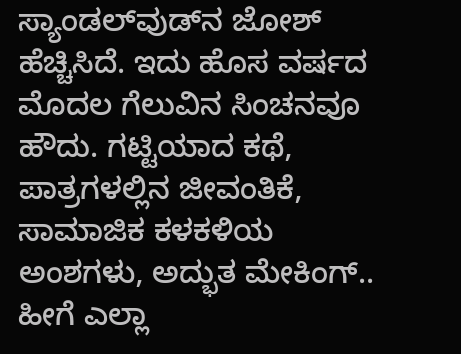ಸ್ಯಾಂಡಲ್‌ವುಡ್‌ನ ಜೋಶ್ ಹೆಚ್ಚಿಸಿದೆ. ಇದು ಹೊಸ ವರ್ಷದ ಮೊದಲ ಗೆಲುವಿನ ಸಿಂಚನವೂ ಹೌದು. ಗಟ್ಟಿಯಾದ ಕಥೆ, ಪಾತ್ರಗಳಲ್ಲಿನ ಜೀವಂತಿಕೆ, ಸಾಮಾಜಿಕ ಕಳಕಳಿಯ ಅಂಶಗಳು, ಅದ್ಭುತ ಮೇಕಿಂಗ್.. ಹೀಗೆ ಎಲ್ಲಾ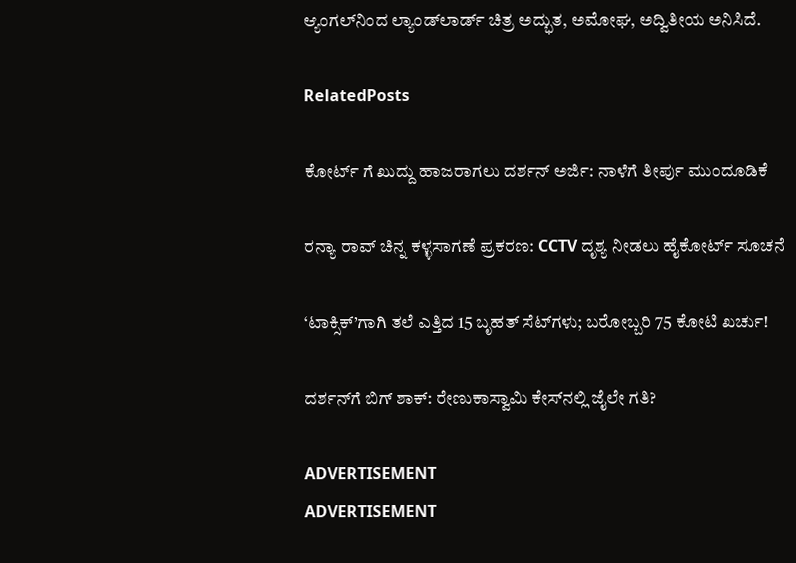ಆ್ಯಂಗಲ್‌ನಿಂದ ಲ್ಯಾಂಡ್‌ಲಾರ್ಡ್‌ ಚಿತ್ರ ಅದ್ಭುತ, ಅಮೋಘ, ಅದ್ವಿತೀಯ ಅನಿಸಿದೆ.

RelatedPosts

ಕೋರ್ಟ್‌ ಗೆ ಖುದ್ದು ಹಾಜರಾಗಲು ದರ್ಶನ್ ಅರ್ಜಿ: ನಾಳೆಗೆ ತೀರ್ಪು ಮುಂದೂಡಿಕೆ

ರನ್ಯಾ ರಾವ್ ಚಿನ್ನ ಕಳ್ಳಸಾಗಣೆ ಪ್ರಕರಣ: CCTV ದೃಶ್ಯ ನೀಡಲು ಹೈಕೋರ್ಟ್ ಸೂಚನೆ

‘ಟಾಕ್ಸಿಕ್’ಗಾಗಿ ತಲೆ ಎತ್ತಿದ 15 ಬೃಹತ್ ಸೆಟ್‌ಗಳು; ಬರೋಬ್ಬರಿ 75 ಕೋಟಿ ಖರ್ಚು!

ದರ್ಶನ್‌ಗೆ ಬಿಗ್ ಶಾಕ್: ರೇಣುಕಾಸ್ವಾಮಿ ಕೇಸ್‌ನಲ್ಲಿ ಜೈಲೇ ಗತಿ?

ADVERTISEMENT
ADVERTISEMENT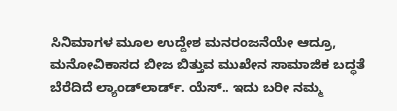ಸಿನಿಮಾಗಳ ಮೂಲ ಉದ್ದೇಶ ಮನರಂಜನೆಯೇ ಆದ್ರೂ, ಮನೋವಿಕಾಸದ ಬೀಜ ಬಿತ್ತುವ ಮುಖೇನ ಸಾಮಾಜಿಕ ಬದ್ಧತೆ ಬೆರೆದಿದೆ ಲ್ಯಾಂಡ್‌ಲಾರ್ಡ್‌. ಯೆಸ್.. ಇದು ಬರೀ ನಮ್ಮ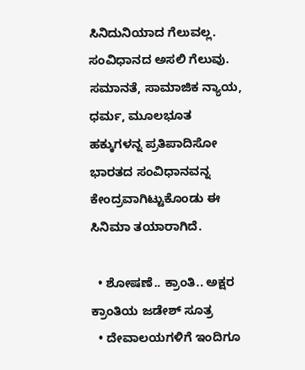ಸಿನಿದುನಿಯಾದ ಗೆಲುವಲ್ಲ. ಸಂವಿಧಾನದ ಅಸಲಿ ಗೆಲುವು. ಸಮಾನತೆ, ಸಾಮಾಜಿಕ ನ್ಯಾಯ, ಧರ್ಮ, ಮೂಲಭೂತ ಹಕ್ಕುಗಳನ್ನ ಪ್ರತಿಪಾದಿಸೋ ಭಾರತದ ಸಂವಿಧಾನವನ್ನ ಕೇಂದ್ರವಾಗಿಟ್ಟುಕೊಂಡು ಈ ಸಿನಿಮಾ ತಯಾರಾಗಿದೆ.

  • ಶೋಷಣೆ.. ಕ್ರಾಂತಿ.. ಅಕ್ಷರ ಕ್ರಾಂತಿಯ ಜಡೇಶ್ ಸೂತ್ರ
  • ದೇವಾಲಯಗಳಿಗೆ ಇಂದಿಗೂ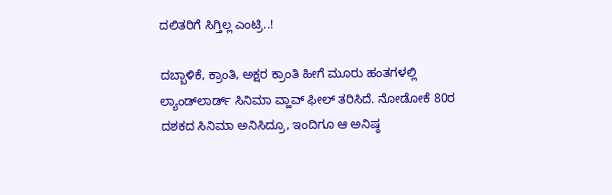ದಲಿತರಿಗೆ ಸಿಗ್ತಿಲ್ಲ ಎಂಟ್ರಿ..!

ದಬ್ಬಾಳಿಕೆ, ಕ್ರಾಂತಿ, ಅಕ್ಷರ ಕ್ರಾಂತಿ ಹೀಗೆ ಮೂರು ಹಂತಗಳಲ್ಲಿ ಲ್ಯಾಂಡ್‌ಲಾರ್ಡ್‌ ಸಿನಿಮಾ ವ್ಹಾವ್ ಫೀಲ್ ತರಿಸಿದೆ. ನೋಡೋಕೆ 80ರ ದಶಕದ ಸಿನಿಮಾ ಅನಿಸಿದ್ರೂ, ಇಂದಿಗೂ ಆ ಅನಿಷ್ಠ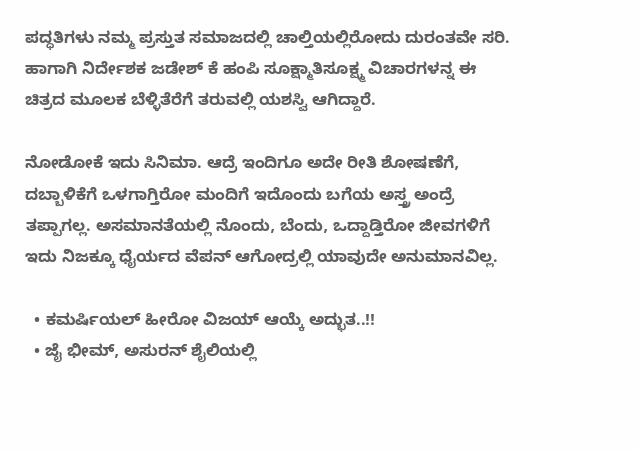ಪದ್ಧತಿಗಳು ನಮ್ಮ ಪ್ರಸ್ತುತ ಸಮಾಜದಲ್ಲಿ ಚಾಲ್ತಿಯಲ್ಲಿರೋದು ದುರಂತವೇ ಸರಿ. ಹಾಗಾಗಿ ನಿರ್ದೇಶಕ ಜಡೇಶ್ ಕೆ ಹಂಪಿ ಸೂಕ್ಷ್ಮಾತಿಸೂಕ್ಷ್ಮ ವಿಚಾರಗಳನ್ನ ಈ ಚಿತ್ರದ ಮೂಲಕ ಬೆಳ್ಳಿತೆರೆಗೆ ತರುವಲ್ಲಿ ಯಶಸ್ವಿ ಆಗಿದ್ದಾರೆ.

ನೋಡೋಕೆ ಇದು ಸಿನಿಮಾ. ಆದ್ರೆ ಇಂದಿಗೂ ಅದೇ ರೀತಿ ಶೋಷಣೆಗೆ, ದಬ್ಬಾಳಿಕೆಗೆ ಒಳಗಾಗ್ತಿರೋ ಮಂದಿಗೆ ಇದೊಂದು ಬಗೆಯ ಅಸ್ತ್ರ ಅಂದ್ರೆ ತಪ್ಪಾಗಲ್ಲ. ಅಸಮಾನತೆಯಲ್ಲಿ ನೊಂದು, ಬೆಂದು, ಒದ್ದಾಡ್ತಿರೋ ಜೀವಗಳಿಗೆ ಇದು ನಿಜಕ್ಕೂ ಧೈರ್ಯದ ವೆಪನ್ ಆಗೋದ್ರಲ್ಲಿ ಯಾವುದೇ ಅನುಮಾನವಿಲ್ಲ.

  • ಕಮರ್ಷಿಯಲ್ ಹೀರೋ ವಿಜಯ್ ಆಯ್ಕೆ ಅದ್ಭುತ..!!
  • ಜೈ ಭೀಮ್, ಅಸುರನ್ ಶೈಲಿಯಲ್ಲಿ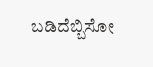ಬಡಿದೆಬ್ಬಿಸೋ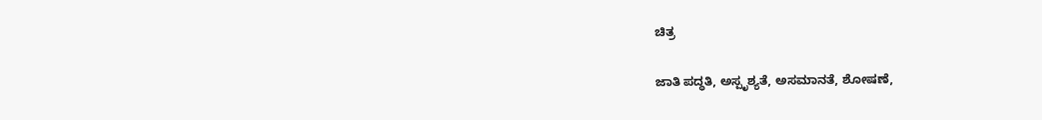ಚಿತ್ರ

ಜಾತಿ ಪದ್ಧತಿ, ಅಸ್ಪೃಶ್ಯತೆ, ಅಸಮಾನತೆ, ಶೋಷಣೆ,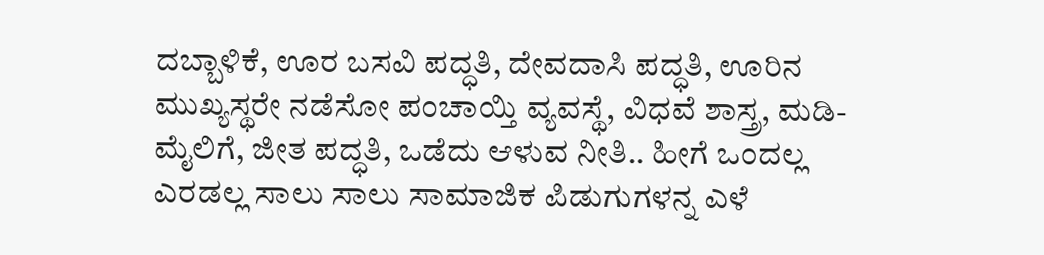ದಬ್ಬಾಳಿಕೆ, ಊರ ಬಸವಿ ಪದ್ಧತಿ, ದೇವದಾಸಿ ಪದ್ಧತಿ, ಊರಿನ ಮುಖ್ಯಸ್ಥರೇ ನಡೆಸೋ ಪಂಚಾಯ್ತಿ ವ್ಯವಸ್ಥೆ, ವಿಧವೆ ಶಾಸ್ತ್ರ, ಮಡಿ-ಮೈಲಿಗೆ, ಜೀತ ಪದ್ಧತಿ, ಒಡೆದು ಆಳುವ ನೀತಿ.. ಹೀಗೆ ಒಂದಲ್ಲ ಎರಡಲ್ಲ ಸಾಲು ಸಾಲು ಸಾಮಾಜಿಕ ಪಿಡುಗುಗಳನ್ನ ಎಳೆ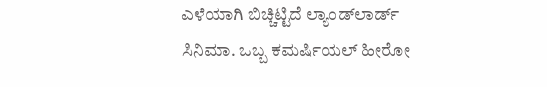ಎಳೆಯಾಗಿ ಬಿಚ್ಚಿಟ್ಟಿದೆ ಲ್ಯಾಂಡ್‌ಲಾರ್ಡ್‌ ಸಿನಿಮಾ. ಒಬ್ಬ ಕಮರ್ಷಿಯಲ್ ಹೀರೋ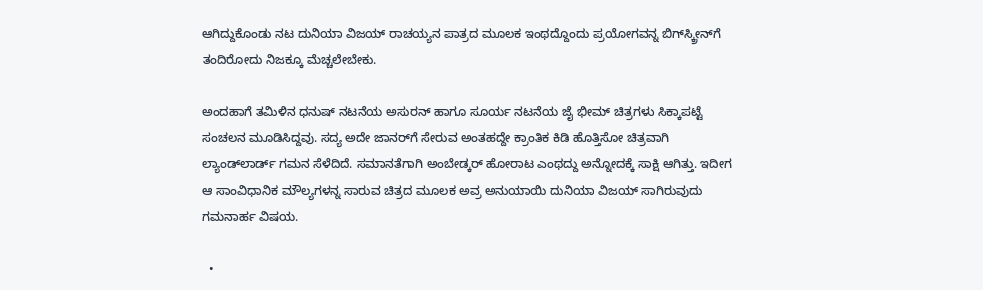ಆಗಿದ್ದುಕೊಂಡು ನಟ ದುನಿಯಾ ವಿಜಯ್ ರಾಚಯ್ಯನ ಪಾತ್ರದ ಮೂಲಕ ಇಂಥದ್ದೊಂದು ಪ್ರಯೋಗವನ್ನ ಬಿಗ್‌‌ಸ್ಕ್ರೀನ್‌ಗೆ ತಂದಿರೋದು ನಿಜಕ್ಕೂ ಮೆಚ್ಚಲೇಬೇಕು.

ಅಂದಹಾಗೆ ತಮಿಳಿನ ಧನುಷ್ ನಟನೆಯ ಅಸುರನ್ ಹಾಗೂ ಸೂರ್ಯ ನಟನೆಯ ಜೈ ಭೀಮ್ ಚಿತ್ರಗಳು ಸಿಕ್ಕಾಪಟ್ಟೆ ಸಂಚಲನ ಮೂಡಿಸಿದ್ದವು. ಸದ್ಯ ಅದೇ ಜಾನರ್‌ಗೆ ಸೇರುವ ಅಂತಹದ್ದೇ ಕ್ರಾಂತಿಕ ಕಿಡಿ ಹೊತ್ತಿಸೋ ಚಿತ್ರವಾಗಿ ಲ್ಯಾಂಡ್‌ಲಾರ್ಡ್‌ ಗಮನ ಸೆಳೆದಿದೆ. ಸಮಾನತೆಗಾಗಿ ಅಂಬೇಡ್ಕರ್ ಹೋರಾಟ ಎಂಥದ್ದು ಅನ್ನೋದಕ್ಕೆ ಸಾಕ್ಷಿ ಆಗಿತ್ತು. ಇದೀಗ ಆ ಸಾಂವಿಧಾನಿಕ ಮೌಲ್ಯಗಳನ್ನ ಸಾರುವ ಚಿತ್ರದ ಮೂಲಕ ಅವ್ರ ಅನುಯಾಯಿ ದುನಿಯಾ ವಿಜಯ್ ಸಾಗಿರುವುದು ಗಮನಾರ್ಹ ವಿಷಯ.

  •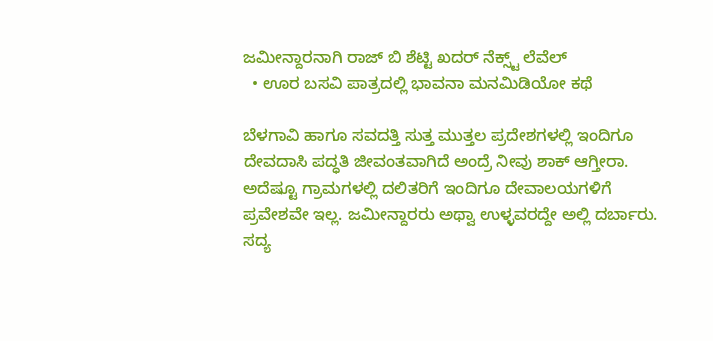ಜಮೀನ್ದಾರನಾಗಿ ರಾಜ್ ಬಿ ಶೆಟ್ಟಿ ಖದರ್ ನೆಕ್ಸ್ಟ್ ಲೆವೆಲ್
  • ಊರ ಬಸವಿ ಪಾತ್ರದಲ್ಲಿ ಭಾವನಾ ಮನಮಿಡಿಯೋ ಕಥೆ

ಬೆಳಗಾವಿ ಹಾಗೂ ಸವದತ್ತಿ ಸುತ್ತ ಮುತ್ತಲ ಪ್ರದೇಶಗಳಲ್ಲಿ ಇಂದಿಗೂ ದೇವದಾಸಿ ಪದ್ಧತಿ ಜೀವಂತವಾಗಿದೆ ಅಂದ್ರೆ ನೀವು ಶಾಕ್ ಆಗ್ತೀರಾ. ಅದೆಷ್ಟೂ ಗ್ರಾಮಗಳಲ್ಲಿ ದಲಿತರಿಗೆ ಇಂದಿಗೂ ದೇವಾಲಯಗಳಿಗೆ ಪ್ರವೇಶವೇ ಇಲ್ಲ. ಜಮೀನ್ದಾರರು ಅಥ್ವಾ ಉಳ್ಳವರದ್ದೇ ಅಲ್ಲಿ ದರ್ಬಾರು. ಸದ್ಯ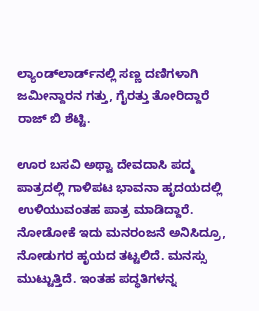ಲ್ಯಾಂಡ್‌ಲಾರ್ಡ್‌ನಲ್ಲಿ ಸಣ್ಣ ದಣಿಗಳಾಗಿ ಜಮೀನ್ದಾರನ ಗತ್ತು, ಗೈರತ್ತು ತೋರಿದ್ದಾರೆ ರಾಜ್ ಬಿ ಶೆಟ್ಟಿ.

ಊರ ಬಸವಿ ಅಥ್ವಾ ದೇವದಾಸಿ ಪದ್ಮ ಪಾತ್ರದಲ್ಲಿ ಗಾಳಿಪಟ ಭಾವನಾ ಹೃದಯದಲ್ಲಿ ಉಳಿಯುವಂತಹ ಪಾತ್ರ ಮಾಡಿದ್ದಾರೆ. ನೋಡೋಕೆ ಇದು ಮನರಂಜನೆ ಅನಿಸಿದ್ರೂ, ನೋಡುಗರ ಹೃಯದ ತಟ್ಟಲಿದೆ. ಮನಸ್ಸು ಮುಟ್ಟುತ್ತಿದೆ. ಇಂತಹ ಪದ್ಧತಿಗಳನ್ನ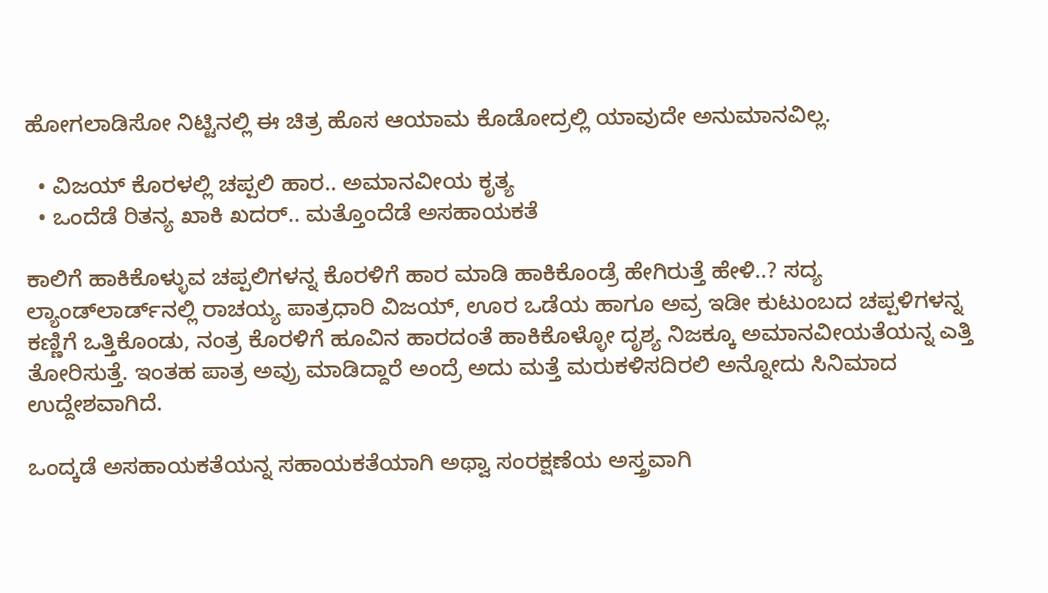ಹೋಗಲಾಡಿಸೋ ನಿಟ್ಟಿನಲ್ಲಿ ಈ ಚಿತ್ರ ಹೊಸ ಆಯಾಮ ಕೊಡೋದ್ರಲ್ಲಿ ಯಾವುದೇ ಅನುಮಾನವಿಲ್ಲ.

  • ವಿಜಯ್ ಕೊರಳಲ್ಲಿ ಚಪ್ಪಲಿ ಹಾರ.. ಅಮಾನವೀಯ ಕೃತ್ಯ
  • ಒಂದೆಡೆ ರಿತನ್ಯ ಖಾಕಿ ಖದರ್.. ಮತ್ತೊಂದೆಡೆ ಅಸಹಾಯಕತೆ

ಕಾಲಿಗೆ ಹಾಕಿಕೊಳ್ಳುವ ಚಪ್ಪಲಿಗಳನ್ನ ಕೊರಳಿಗೆ ಹಾರ ಮಾಡಿ ಹಾಕಿಕೊಂಡ್ರೆ ಹೇಗಿರುತ್ತೆ ಹೇಳಿ..? ಸದ್ಯ ಲ್ಯಾಂಡ್‌ಲಾರ್ಡ್‌ನಲ್ಲಿ ರಾಚಯ್ಯ ಪಾತ್ರಧಾರಿ ವಿಜಯ್, ಊರ ಒಡೆಯ ಹಾಗೂ ಅವ್ರ ಇಡೀ ಕುಟುಂಬದ ಚಪ್ಪಳಿಗಳನ್ನ ಕಣ್ಣಿಗೆ ಒತ್ತಿಕೊಂಡು, ನಂತ್ರ ಕೊರಳಿಗೆ ಹೂವಿನ ಹಾರದಂತೆ ಹಾಕಿಕೊಳ್ಳೋ ದೃಶ್ಯ ನಿಜಕ್ಕೂ ಅಮಾನವೀಯತೆಯನ್ನ ಎತ್ತಿ ತೋರಿಸುತ್ತೆ. ಇಂತಹ ಪಾತ್ರ ಅವ್ರು ಮಾಡಿದ್ದಾರೆ ಅಂದ್ರೆ ಅದು ಮತ್ತೆ ಮರುಕಳಿಸದಿರಲಿ ಅನ್ನೋದು ಸಿನಿಮಾದ ಉದ್ದೇಶವಾಗಿದೆ.

ಒಂದ್ಕಡೆ ಅಸಹಾಯಕತೆಯನ್ನ ಸಹಾಯಕತೆಯಾಗಿ ಅಥ್ವಾ ಸಂರಕ್ಷಣೆಯ ಅಸ್ತ್ರವಾಗಿ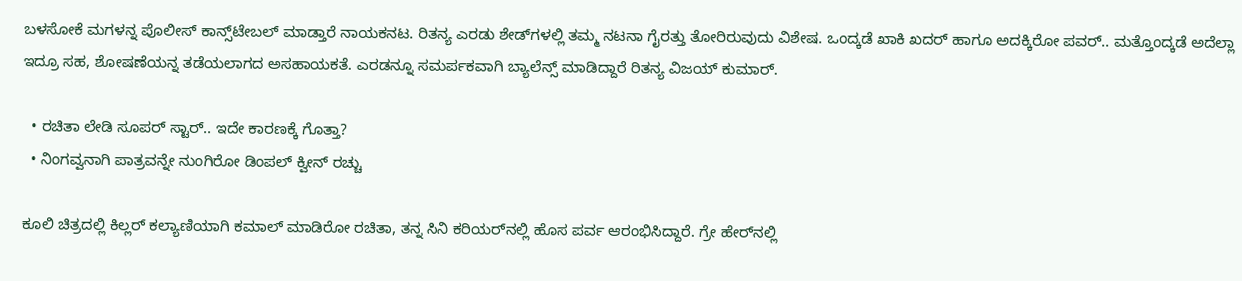ಬಳಸೋಕೆ ಮಗಳನ್ನ ಪೊಲೀಸ್ ಕಾನ್ಸ್‌ಟೇಬಲ್ ಮಾಡ್ತಾರೆ ನಾಯಕನಟ. ರಿತನ್ಯ ಎರಡು ಶೇಡ್‌‌ಗಳಲ್ಲಿ ತಮ್ಮ ನಟನಾ ಗೈರತ್ತು ತೋರಿರುವುದು ವಿಶೇಷ. ಒಂದ್ಕಡೆ ಖಾಕಿ ಖದರ್‌ ಹಾಗೂ ಅದಕ್ಕಿರೋ ಪವರ್‌.. ಮತ್ತೊಂದ್ಕಡೆ ಅದೆಲ್ಲಾ ಇದ್ರೂ ಸಹ, ಶೋಷಣೆಯನ್ನ ತಡೆಯಲಾಗದ ಅಸಹಾಯಕತೆ. ಎರಡನ್ನೂ ಸಮರ್ಪಕವಾಗಿ ಬ್ಯಾಲೆನ್ಸ್ ಮಾಡಿದ್ದಾರೆ ರಿತನ್ಯ ವಿಜಯ್ ಕುಮಾರ್.

  • ರಚಿತಾ ಲೇಡಿ ಸೂಪರ್ ಸ್ಟಾರ್.. ಇದೇ ಕಾರಣಕ್ಕೆ ಗೊತ್ತಾ?
  • ನಿಂಗವ್ವನಾಗಿ ಪಾತ್ರವನ್ನೇ ನುಂಗಿರೋ ಡಿಂಪಲ್ ಕ್ವೀನ್ ರಚ್ಚು

ಕೂಲಿ ಚಿತ್ರದಲ್ಲಿ ಕಿಲ್ಲರ್ ಕಲ್ಯಾಣಿಯಾಗಿ ಕಮಾಲ್ ಮಾಡಿರೋ ರಚಿತಾ, ತನ್ನ ಸಿನಿ ಕರಿಯರ್‌‌ನಲ್ಲಿ ಹೊಸ ಪರ್ವ ಆರಂಭಿಸಿದ್ದಾರೆ. ಗ್ರೇ ಹೇರ್‌ನಲ್ಲಿ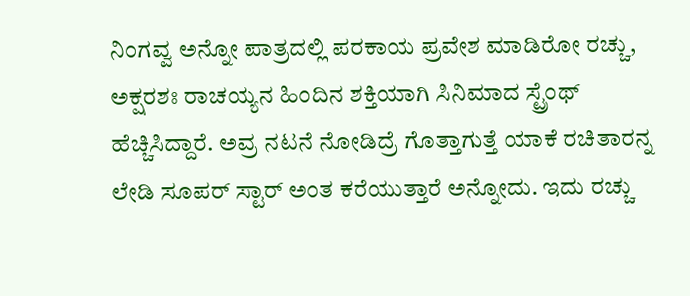ನಿಂಗವ್ವ ಅನ್ನೋ ಪಾತ್ರದಲ್ಲಿ ಪರಕಾಯ ಪ್ರವೇಶ ಮಾಡಿರೋ ರಚ್ಚು, ಅಕ್ಷರಶಃ ರಾಚಯ್ಯನ ಹಿಂದಿನ ಶಕ್ತಿಯಾಗಿ ಸಿನಿಮಾದ ಸ್ಟ್ರೆಂಥ್ ಹೆಚ್ಚಿಸಿದ್ದಾರೆ. ಅವ್ರ ನಟನೆ ನೋಡಿದ್ರೆ ಗೊತ್ತಾಗುತ್ತೆ ಯಾಕೆ ರಚಿತಾರನ್ನ ಲೇಡಿ ಸೂಪರ್ ಸ್ಟಾರ್ ಅಂತ ಕರೆಯುತ್ತಾರೆ ಅನ್ನೋದು. ಇದು ರಚ್ಚು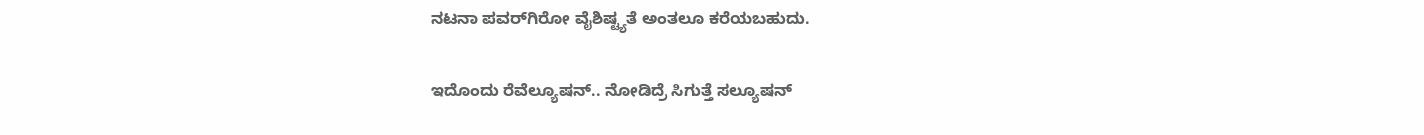ನಟನಾ ಪವರ್‌ಗಿರೋ ವೈಶಿಷ್ಟ್ಯತೆ ಅಂತಲೂ ಕರೆಯಬಹುದು.

ಇದೊಂದು ರೆವೆಲ್ಯೂಷನ್.. ನೋಡಿದ್ರೆ ಸಿಗುತ್ತೆ ಸಲ್ಯೂಷನ್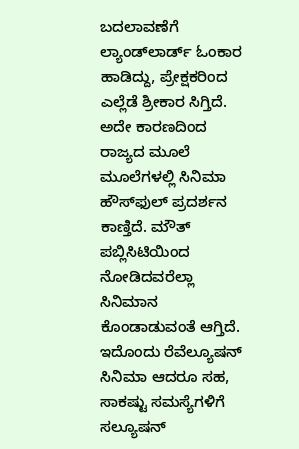ಬದಲಾವಣೆಗೆ ಲ್ಯಾಂಡ್‌ಲಾರ್ಡ್‌ ಓಂಕಾರ ಹಾಡಿದ್ದು, ಪ್ರೇಕ್ಷಕರಿಂದ ಎಲ್ಲೆಡೆ ಶ್ರೀಕಾರ ಸಿಗ್ತಿದೆ. ಅದೇ ಕಾರಣದಿಂದ ರಾಜ್ಯದ ಮೂಲೆ ಮೂಲೆಗಳಲ್ಲಿ ಸಿನಿಮಾ ಹೌಸ್‌ಫುಲ್ ಪ್ರದರ್ಶನ ಕಾಣ್ತಿದೆ. ಮೌತ್ ಪಬ್ಲಿಸಿಟಿಯಿಂದ ನೋಡಿದವರೆಲ್ಲಾ ಸಿನಿಮಾನ ಕೊಂಡಾಡುವಂತೆ ಆಗ್ತಿದೆ. ಇದೊಂದು ರೆವೆಲ್ಯೂಷನ್‌ ಸಿನಿಮಾ ಆದರೂ ಸಹ, ಸಾಕಷ್ಟು ಸಮಸ್ಯೆಗಳಿಗೆ ಸಲ್ಯೂಷನ್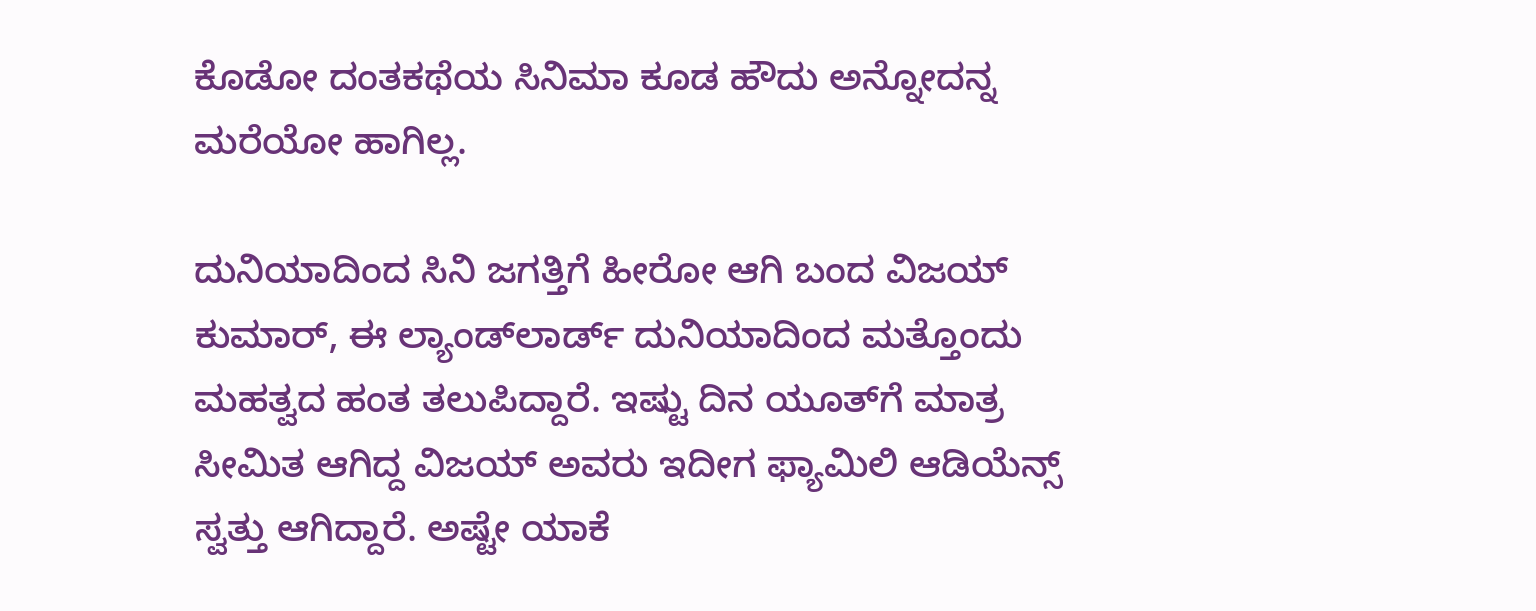ಕೊಡೋ ದಂತಕಥೆಯ ಸಿನಿಮಾ ಕೂಡ ಹೌದು ಅನ್ನೋದನ್ನ ಮರೆಯೋ ಹಾಗಿಲ್ಲ.

ದುನಿಯಾದಿಂದ ಸಿನಿ ಜಗತ್ತಿಗೆ ಹೀರೋ ಆಗಿ ಬಂದ ವಿಜಯ್‌ ಕುಮಾರ್, ಈ ಲ್ಯಾಂಡ್‌ಲಾರ್ಡ್‌ ದುನಿಯಾದಿಂದ ಮತ್ತೊಂದು ಮಹತ್ವದ ಹಂತ ತಲುಪಿದ್ದಾರೆ. ಇಷ್ಟು ದಿನ ಯೂತ್‌ಗೆ ಮಾತ್ರ ಸೀಮಿತ ಆಗಿದ್ದ ವಿಜಯ್ ಅವರು ಇದೀಗ ಫ್ಯಾಮಿಲಿ ಆಡಿಯೆನ್ಸ್ ಸ್ವತ್ತು ಆಗಿದ್ದಾರೆ. ಅಷ್ಟೇ ಯಾಕೆ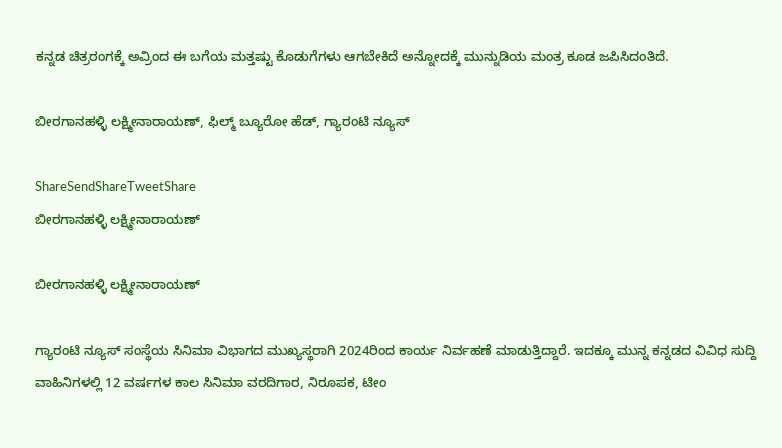ಕನ್ನಡ ಚಿತ್ರರಂಗಕ್ಕೆ ಅವ್ರಿಂದ ಈ ಬಗೆಯ ಮತ್ತಷ್ಟು ಕೊಡುಗೆಗಳು ಆಗಬೇಕಿದೆ ಅನ್ನೋದಕ್ಕೆ ಮುನ್ನುಡಿಯ ಮಂತ್ರ ಕೂಡ ಜಪಿಸಿದಂತಿದೆ.

ಬೀರಗಾನಹಳ್ಳಿ ಲಕ್ಷ್ಮೀನಾರಾಯಣ್, ಫಿಲ್ಮ್ ಬ್ಯೂರೋ ಹೆಡ್, ಗ್ಯಾರಂಟಿ ನ್ಯೂಸ್

ShareSendShareTweetShare
ಬೀರಗಾನಹಳ್ಳಿ ಲಕ್ಷ್ಮೀನಾರಾಯಣ್

ಬೀರಗಾನಹಳ್ಳಿ ಲಕ್ಷ್ಮೀನಾರಾಯಣ್

ಗ್ಯಾರಂಟಿ ನ್ಯೂಸ್ ಸಂಸ್ಥೆಯ ಸಿನಿಮಾ ವಿಭಾಗದ ಮುಖ್ಯಸ್ಥರಾಗಿ 2024ರಿಂದ ಕಾರ್ಯ ನಿರ್ವಹಣೆ ಮಾಡುತ್ತಿದ್ದಾರೆ. ಇದಕ್ಕೂ ಮುನ್ನ ಕನ್ನಡದ ವಿವಿಧ ಸುದ್ದಿ ವಾಹಿನಿಗಳಲ್ಲಿ 12 ವರ್ಷಗಳ ಕಾಲ ಸಿನಿಮಾ ವರದಿಗಾರ, ನಿರೂಪಕ, ಟೀಂ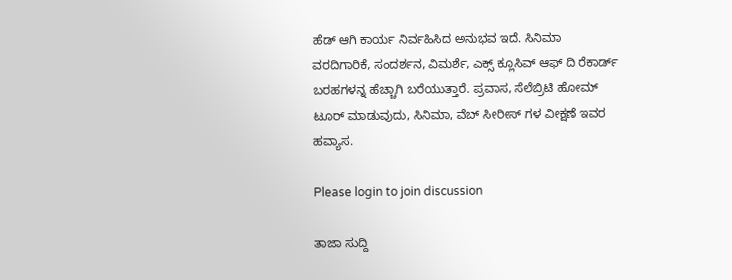ಹೆಡ್ ಆಗಿ ಕಾರ್ಯ ನಿರ್ವಹಿಸಿದ ಅನುಭವ ಇದೆ. ಸಿನಿಮಾ ವರದಿಗಾರಿಕೆ, ಸಂದರ್ಶನ, ವಿಮರ್ಶೆ, ಎಕ್ಸ್ ಕ್ಲೂಸಿವ್ ಆಫ್ ದಿ ರೆಕಾರ್ಡ್ ಬರಹಗಳನ್ನ ಹೆಚ್ಚಾಗಿ ಬರೆಯುತ್ತಾರೆ. ಪ್ರವಾಸ, ಸೆಲೆಬ್ರಿಟಿ ಹೋಮ್ ಟೂರ್ ಮಾಡುವುದು, ಸಿನಿಮಾ, ವೆಬ್ ಸೀರೀಸ್ ಗಳ ವೀಕ್ಷಣೆ ಇವರ ಹವ್ಯಾಸ.

Please login to join discussion

ತಾಜಾ ಸುದ್ದಿ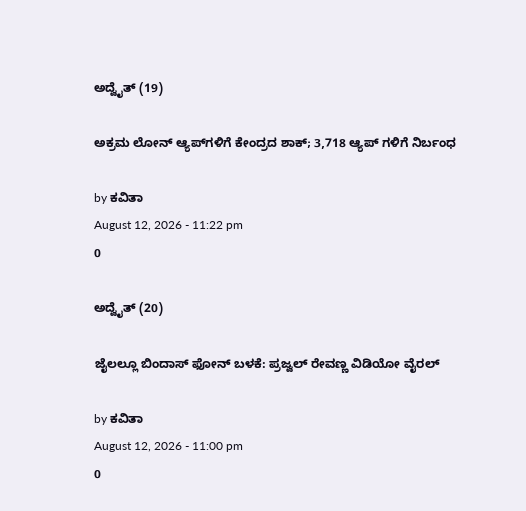ಅದ್ವೈತ್ (19)

ಅಕ್ರಮ ಲೋನ್ ಆ್ಯಪ್‌ಗಳಿಗೆ ಕೇಂದ್ರದ ಶಾಕ್; 3,718 ಆ್ಯಪ್‌ ಗಳಿಗೆ ನಿರ್ಬಂಧ

by ಕವಿತಾ
August 12, 2026 - 11:22 pm
0

ಅದ್ವೈತ್ (20)

ಜೈಲಲ್ಲೂ ಬಿಂದಾಸ್ ಫೋನ್ ಬಳಕೆ: ಪ್ರಜ್ವಲ್ ರೇವಣ್ಣ ವಿಡಿಯೋ ವೈರಲ್

by ಕವಿತಾ
August 12, 2026 - 11:00 pm
0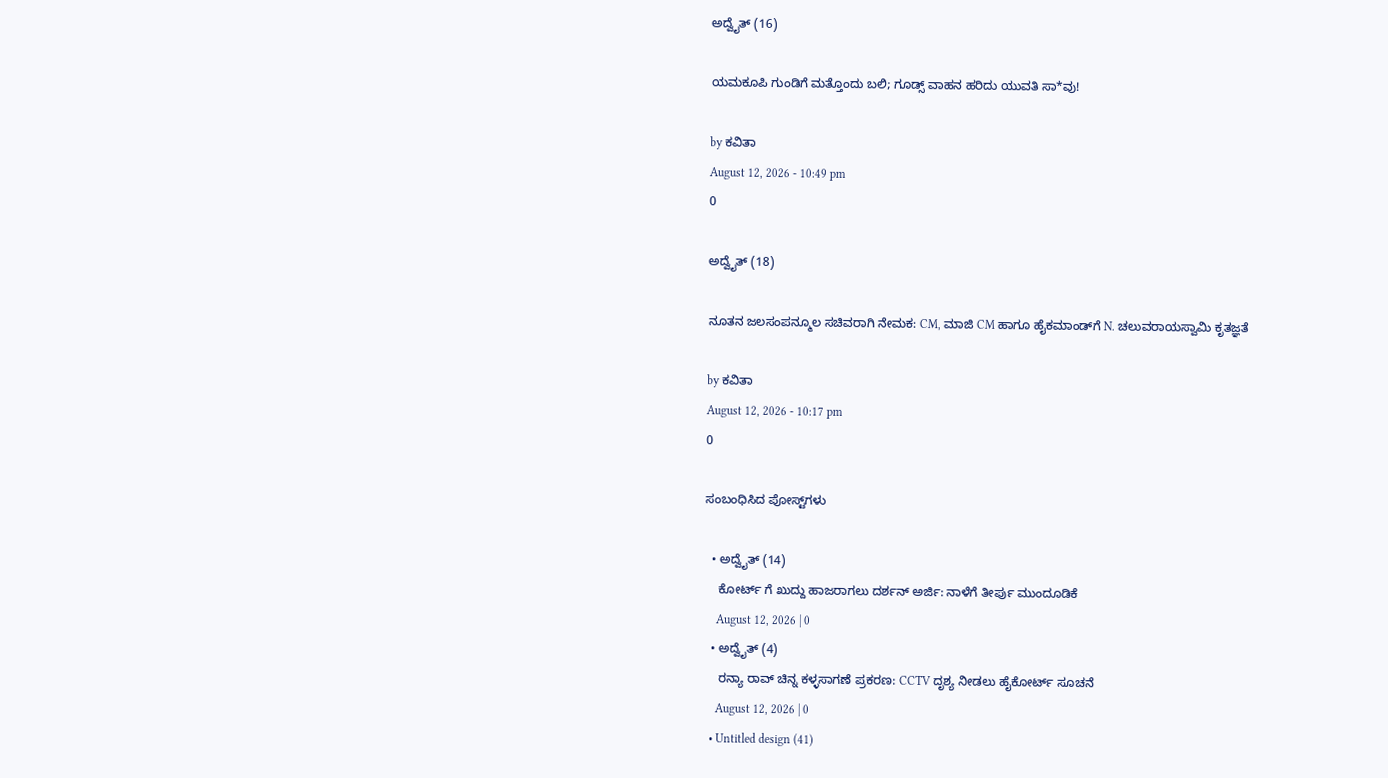ಅದ್ವೈತ್ (16)

ಯಮಕೂಪಿ ಗುಂಡಿಗೆ ಮತ್ತೊಂದು ಬಲಿ; ಗೂಡ್ಸ್ ವಾಹನ ಹರಿದು ಯುವತಿ ಸಾ*ವು!

by ಕವಿತಾ
August 12, 2026 - 10:49 pm
0

ಅದ್ವೈತ್ (18)

ನೂತನ ಜಲಸಂಪನ್ಮೂಲ ಸಚಿವರಾಗಿ ನೇಮಕ: CM, ಮಾಜಿ CM ಹಾಗೂ ಹೈಕಮಾಂಡ್‌ಗೆ N. ಚಲುವರಾಯಸ್ವಾಮಿ ಕೃತಜ್ಞತೆ

by ಕವಿತಾ
August 12, 2026 - 10:17 pm
0

ಸಂಬಂಧಿಸಿದ ಪೋಸ್ಟ್‌ಗಳು

  • ಅದ್ವೈತ್ (14)
    ಕೋರ್ಟ್‌ ಗೆ ಖುದ್ದು ಹಾಜರಾಗಲು ದರ್ಶನ್ ಅರ್ಜಿ: ನಾಳೆಗೆ ತೀರ್ಪು ಮುಂದೂಡಿಕೆ
    August 12, 2026 | 0
  • ಅದ್ವೈತ್ (4)
    ರನ್ಯಾ ರಾವ್ ಚಿನ್ನ ಕಳ್ಳಸಾಗಣೆ ಪ್ರಕರಣ: CCTV ದೃಶ್ಯ ನೀಡಲು ಹೈಕೋರ್ಟ್ ಸೂಚನೆ
    August 12, 2026 | 0
  • Untitled design (41)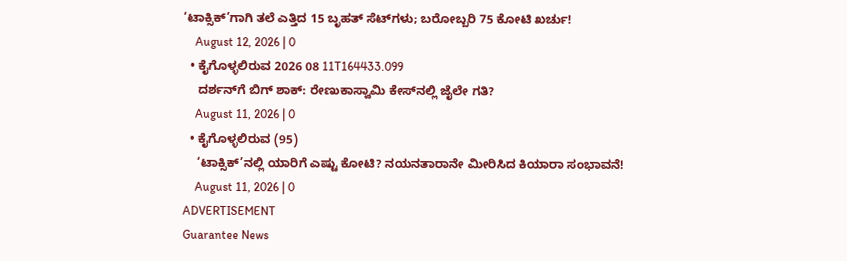‘ಟಾಕ್ಸಿಕ್’ಗಾಗಿ ತಲೆ ಎತ್ತಿದ 15 ಬೃಹತ್ ಸೆಟ್‌ಗಳು; ಬರೋಬ್ಬರಿ 75 ಕೋಟಿ ಖರ್ಚು!
    August 12, 2026 | 0
  • ಕೈಗೊಳ್ಳಲಿರುವ 2026 08 11T164433.099
    ದರ್ಶನ್‌ಗೆ ಬಿಗ್ ಶಾಕ್: ರೇಣುಕಾಸ್ವಾಮಿ ಕೇಸ್‌ನಲ್ಲಿ ಜೈಲೇ ಗತಿ?
    August 11, 2026 | 0
  • ಕೈಗೊಳ್ಳಲಿರುವ (95)
    ‘ಟಾಕ್ಸಿಕ್’ನಲ್ಲಿ ಯಾರಿಗೆ ಎಷ್ಟು ಕೋಟಿ? ನಯನತಾರಾನೇ ಮೀರಿಸಿದ ಕಿಯಾರಾ ಸಂಭಾವನೆ!
    August 11, 2026 | 0
ADVERTISEMENT
Guarantee News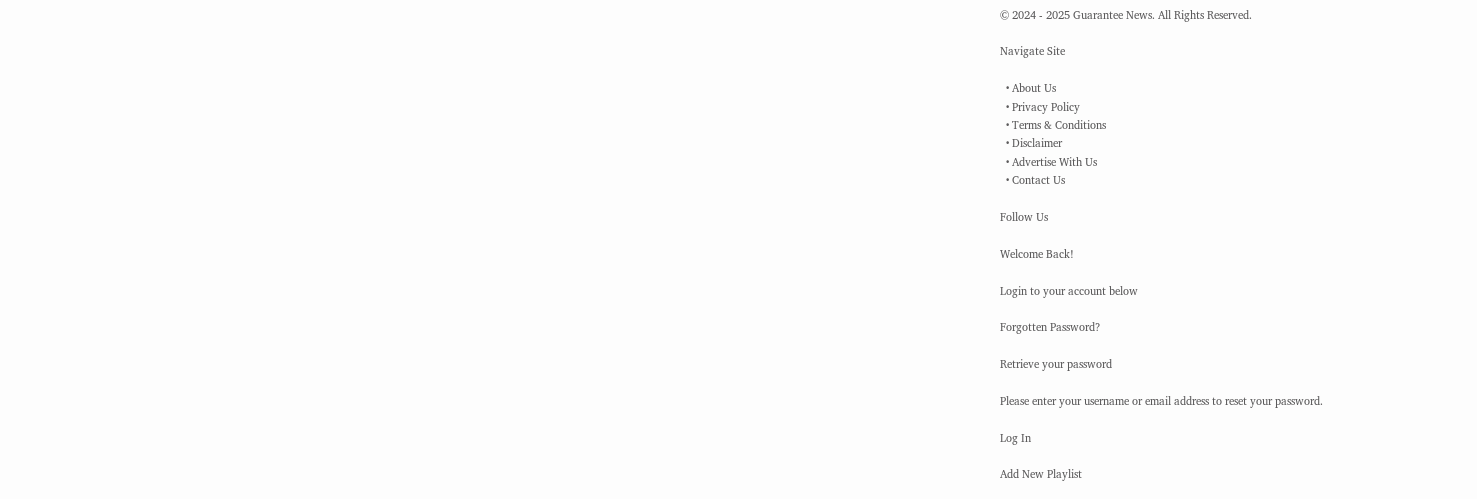© 2024 - 2025 Guarantee News. All Rights Reserved.

Navigate Site

  • About Us
  • Privacy Policy
  • Terms & Conditions
  • Disclaimer
  • Advertise With Us
  • Contact Us

Follow Us

Welcome Back!

Login to your account below

Forgotten Password?

Retrieve your password

Please enter your username or email address to reset your password.

Log In

Add New Playlist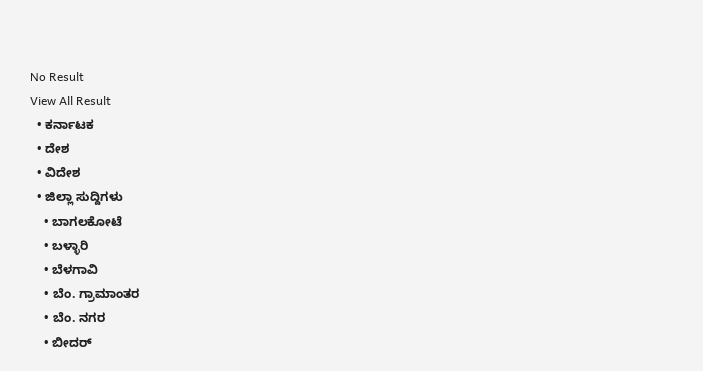No Result
View All Result
  • ಕರ್ನಾಟಕ
  • ದೇಶ
  • ವಿದೇಶ
  • ಜಿಲ್ಲಾ ಸುದ್ದಿಗಳು
    • ಬಾಗಲಕೋಟೆ
    • ಬಳ್ಳಾರಿ
    • ಬೆಳಗಾವಿ
    • ಬೆಂ. ಗ್ರಾಮಾಂತರ
    • ಬೆಂ. ನಗರ
    • ಬೀದರ್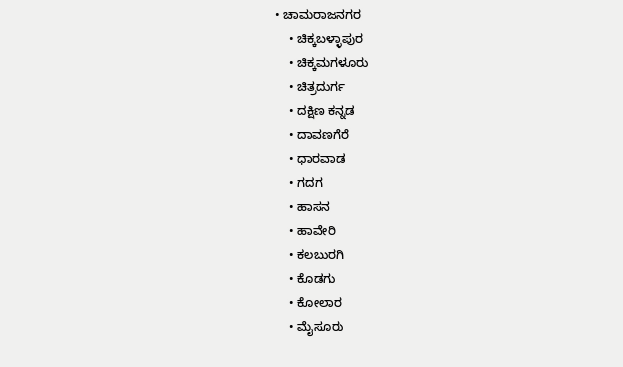• ಚಾಮರಾಜನಗರ
    • ಚಿಕ್ಕಬಳ್ಳಾಪುರ
    • ಚಿಕ್ಕಮಗಳೂರು
    • ಚಿತ್ರದುರ್ಗ
    • ದಕ್ಷಿಣ ಕನ್ನಡ
    • ದಾವಣಗೆರೆ
    • ಧಾರವಾಡ
    • ಗದಗ
    • ಹಾಸನ
    • ಹಾವೇರಿ
    • ಕಲಬುರಗಿ
    • ಕೊಡಗು
    • ಕೋಲಾರ
    • ಮೈಸೂರು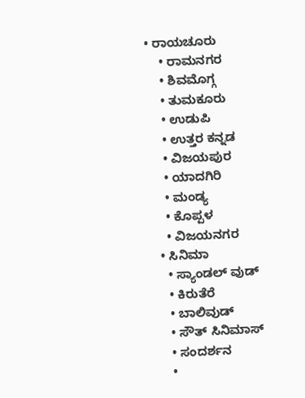• ರಾಯಚೂರು
    • ರಾಮನಗರ
    • ಶಿವಮೊಗ್ಗ
    • ತುಮಕೂರು
    • ಉಡುಪಿ
    • ಉತ್ತರ ಕನ್ನಡ
    • ವಿಜಯಪುರ
    • ಯಾದಗಿರಿ
    • ಮಂಡ್ಯ
    • ಕೊಪ್ಪಳ
    • ವಿಜಯನಗರ
  • ಸಿನಿಮಾ
    • ಸ್ಯಾಂಡಲ್ ವುಡ್
    • ಕಿರುತೆರೆ
    • ಬಾಲಿವುಡ್
    • ಸೌತ್ ಸಿನಿಮಾಸ್
    • ಸಂದರ್ಶನ
    •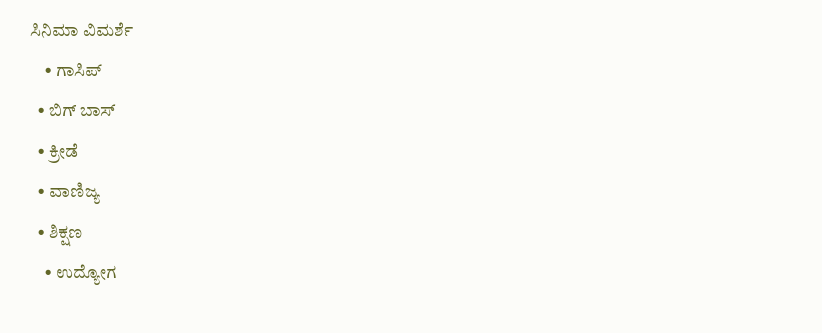ಸಿನಿಮಾ ವಿಮರ್ಶೆ
    • ಗಾಸಿಪ್
  • ಬಿಗ್ ಬಾಸ್
  • ಕ್ರೀಡೆ
  • ವಾಣಿಜ್ಯ
  • ಶಿಕ್ಷಣ
    • ಉದ್ಯೋಗ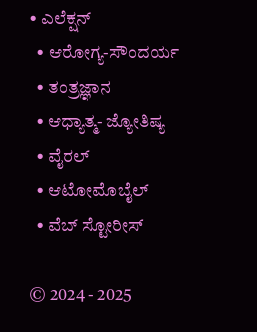• ಎಲೆಕ್ಷನ್
  • ಆರೋಗ್ಯ-ಸೌಂದರ್ಯ
  • ತಂತ್ರಜ್ಞಾನ
  • ಆಧ್ಯಾತ್ಮ- ಜ್ಯೋತಿಷ್ಯ
  • ವೈರಲ್
  • ಆಟೋಮೊಬೈಲ್
  • ವೆಬ್ ಸ್ಟೋರೀಸ್

© 2024 - 2025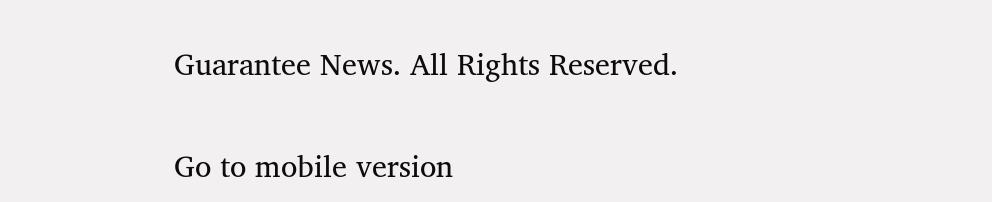Guarantee News. All Rights Reserved.

Go to mobile version